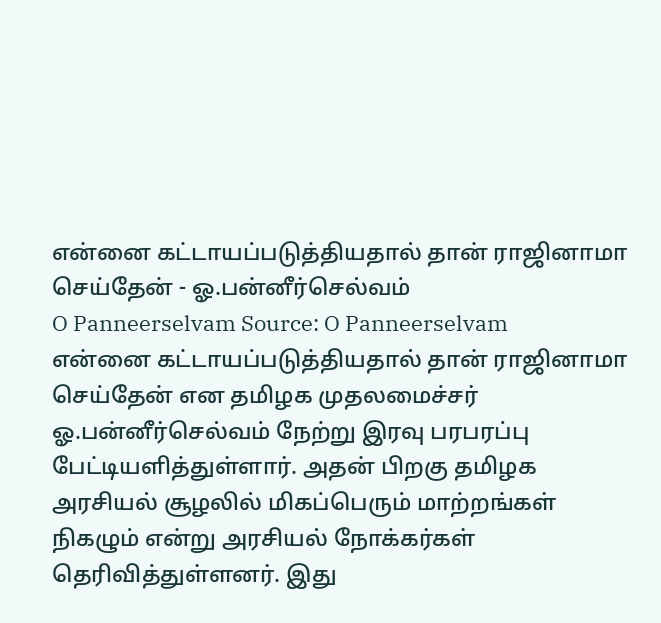என்னை கட்டாயப்படுத்தியதால் தான் ராஜினாமா செய்தேன் - ஓ.பன்னீர்செல்வம்
O Panneerselvam Source: O Panneerselvam
என்னை கட்டாயப்படுத்தியதால் தான் ராஜினாமா செய்தேன் என தமிழக முதலமைச்சர் ஓ.பன்னீர்செல்வம் நேற்று இரவு பரபரப்பு பேட்டியளித்துள்ளார். அதன் பிறகு தமிழக அரசியல் சூழலில் மிகப்பெரும் மாற்றங்கள் நிகழும் என்று அரசியல் நோக்கர்கள் தெரிவித்துள்ளனர். இது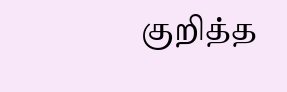குறித்த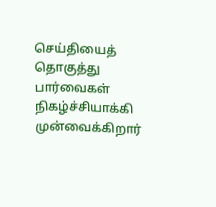செய்தியைத் தொகுத்து பார்வைகள் நிகழ்ச்சியாக்கி முன்வைக்கிறார்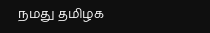நமது தமிழக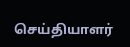செய்தியாளர்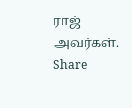ராஜ் அவர்கள்.
Share